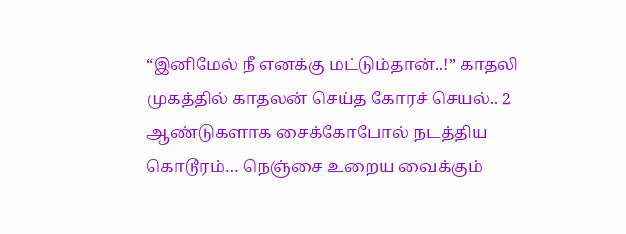“இனிமேல் நீ எனக்கு மட்டும்தான்..!” காதலி முகத்தில் காதலன் செய்த கோரச் செயல்.. 2 ஆண்டுகளாக சைக்கோபோல் நடத்திய கொடூரம்… நெஞ்சை உறைய வைக்கும்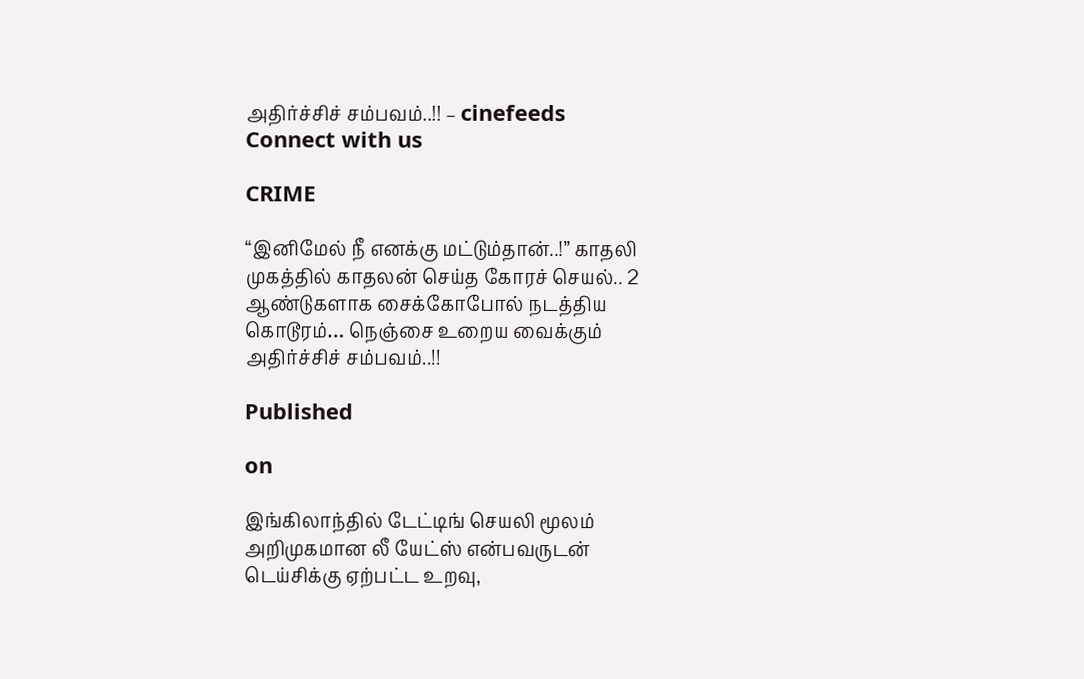அதிர்ச்சிச் சம்பவம்..!! – cinefeeds
Connect with us

CRIME

“இனிமேல் நீ எனக்கு மட்டும்தான்..!” காதலி முகத்தில் காதலன் செய்த கோரச் செயல்.. 2 ஆண்டுகளாக சைக்கோபோல் நடத்திய கொடூரம்… நெஞ்சை உறைய வைக்கும் அதிர்ச்சிச் சம்பவம்..!!

Published

on

இங்கிலாந்தில் டேட்டிங் செயலி மூலம் அறிமுகமான லீ யேட்ஸ் என்பவருடன் டெய்சிக்கு ஏற்பட்ட உறவு,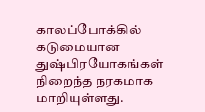காலப்போக்கில் கடுமையான துஷ்பிரயோகங்கள் நிறைந்த நரகமாக மாறியுள்ளது.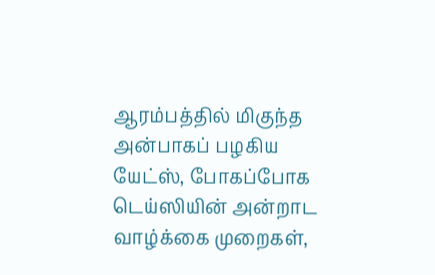ஆரம்பத்தில் மிகுந்த அன்பாகப் பழகிய யேட்ஸ், போகப்போக டெய்ஸியின் அன்றாட வாழ்க்கை முறைகள்,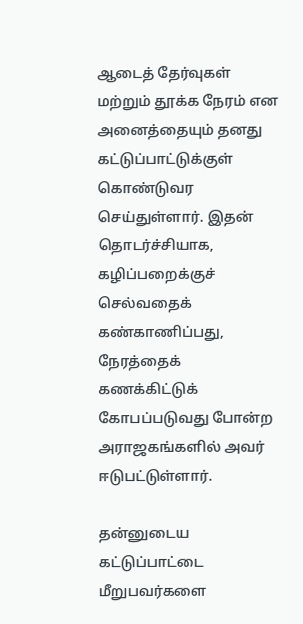ஆடைத் தேர்வுகள் மற்றும் தூக்க நேரம் என அனைத்தையும் தனது கட்டுப்பாட்டுக்குள் கொண்டுவர செய்துள்ளார். இதன் தொடர்ச்சியாக, கழிப்பறைக்குச் செல்வதைக் கண்காணிப்பது, நேரத்தைக் கணக்கிட்டுக் கோபப்படுவது போன்ற அராஜகங்களில் அவர் ஈடுபட்டுள்ளார்.

தன்னுடைய கட்டுப்பாட்டை மீறுபவர்களை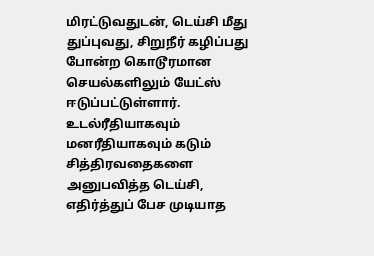மிரட்டுவதுடன், டெய்சி மீது துப்புவது, சிறுநீர் கழிப்பது போன்ற கொடூரமான செயல்களிலும் யேட்ஸ் ஈடுப்பட்டுள்ளார். உடல்ரீதியாகவும் மனரீதியாகவும் கடும் சித்திரவதைகளை அனுபவித்த டெய்சி, எதிர்த்துப் பேச முடியாத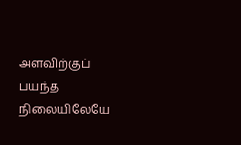அளவிற்குப் பயந்த நிலையிலேயே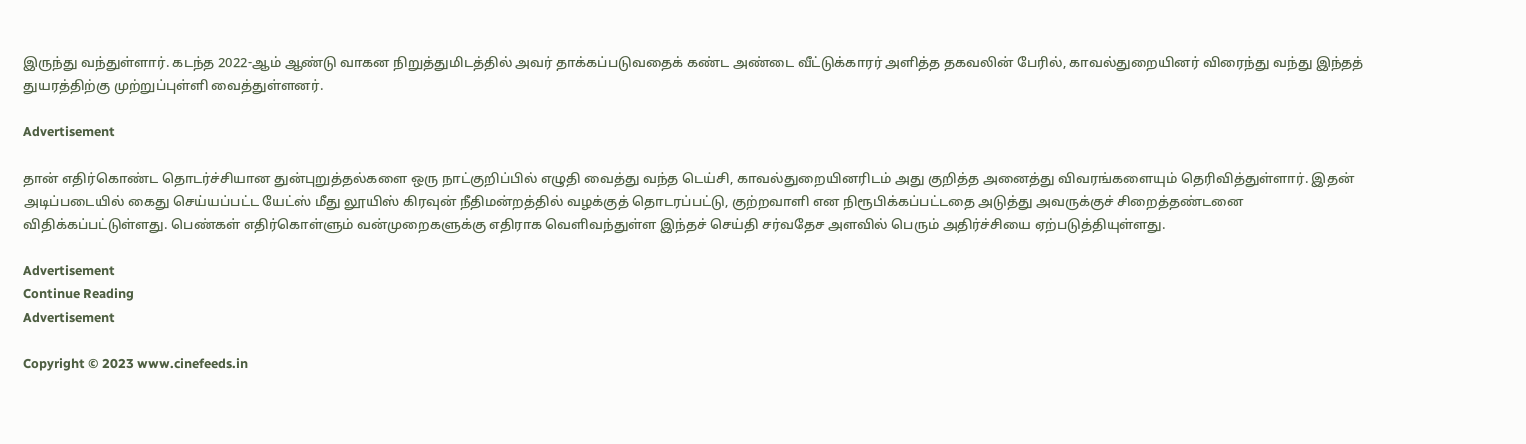இருந்து வந்துள்ளார். கடந்த 2022-ஆம் ஆண்டு வாகன நிறுத்துமிடத்தில் அவர் தாக்கப்படுவதைக் கண்ட அண்டை வீட்டுக்காரர் அளித்த தகவலின் பேரில், காவல்துறையினர் விரைந்து வந்து இந்தத் துயரத்திற்கு முற்றுப்புள்ளி வைத்துள்ளனர்.

Advertisement

தான் எதிர்கொண்ட தொடர்ச்சியான துன்புறுத்தல்களை ஒரு நாட்குறிப்பில் எழுதி வைத்து வந்த டெய்சி, காவல்துறையினரிடம் அது குறித்த அனைத்து விவரங்களையும் தெரிவித்துள்ளார். இதன் அடிப்படையில் கைது செய்யப்பட்ட யேட்ஸ் மீது லூயிஸ் கிரவுன் நீதிமன்றத்தில் வழக்குத் தொடரப்பட்டு, குற்றவாளி என நிரூபிக்கப்பட்டதை அடுத்து அவருக்குச் சிறைத்தண்டனை விதிக்கப்பட்டுள்ளது. பெண்கள் எதிர்கொள்ளும் வன்முறைகளுக்கு எதிராக வெளிவந்துள்ள இந்தச் செய்தி சர்வதேச அளவில் பெரும் அதிர்ச்சியை ஏற்படுத்தியுள்ளது.

Advertisement
Continue Reading
Advertisement

Copyright © 2023 www.cinefeeds.in